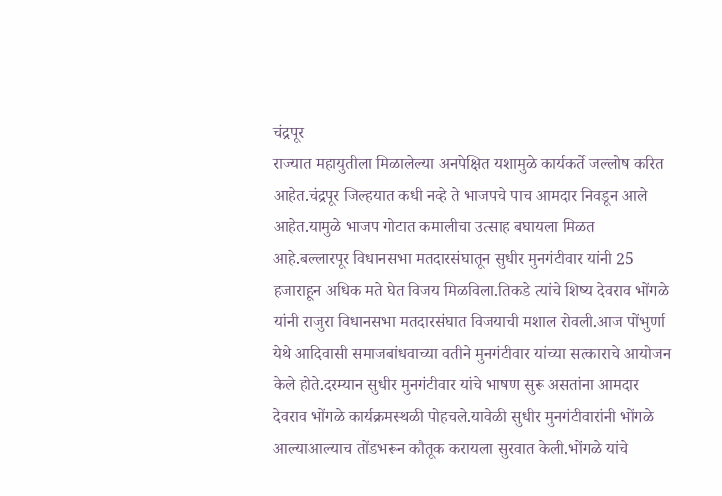चंद्रपूर
राज्यात महायुतीला मिळालेल्या अनपेक्षित यशामुळे कार्यकर्ते जल्लोष करित आहेत.चंद्रपूर जिल्हयात कधी नव्हे ते भाजपचे पाच आमदार निवडून आले आहेत.यामुळे भाजप गोटात कमालीचा उत्साह बघायला मिळत आहे.बल्लारपूर विधानसभा मतदारसंघातून सुधीर मुनगंटीवार यांनी 25 हजाराहून अधिक मते घेत विजय मिळविला.तिकडे त्यांचे शिष्य देवराव भोंगळे यांनी राजुरा विधानसभा मतदारसंघात विजयाची मशाल रोवली.आज पोंभुर्णा येथे आदिवासी समाजबांधवाच्या वतीने मुनगंटीवार यांच्या सत्काराचे आयोजन केले होते.दरम्यान सुधीर मुनगंटीवार यांचे भाषण सुरू असतांना आमदार देवराव भोंगळे कार्यक्रमस्थळी पोहचले.यावेळी सुधीर मुनगंटीवारांनी भोंगळे आल्याआल्याच तोंडभरून कौतूक करायला सुरवात केली.भोंगळे यांचे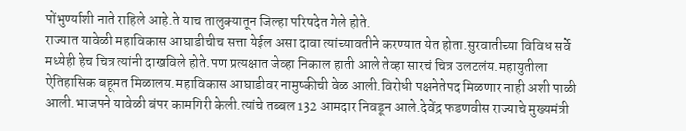पोंभुर्ण्याशी नाते राहिले आहे.ते याच तालुक्यातून जिल्हा परिषदेत गेले होते.
राज्यात यावेळी महाविकास आघाडीचीच सत्ता येईल असा दावा त्यांच्यावतीने करण्यात येत होता.सुरवातीच्या विविध सर्वे मध्येही हेच चित्र त्यांनी दाखविले होते.पण प्रत्यक्षात जेव्हा निकाल हाती आले तेव्हा सारचं चित्र उलटलंय.महायुतीला ऐतिहासिक बहूमत मिळालय.महाविकास आघाडीवर नामुष्कीची वेळ आली.विरोधी पक्षनेतेपद मिळणार नाही अशी पाळी आली.भाजपने यावेळी बंपर कामगिरी केली.त्यांचे तब्बल 132 आमदार निवडून आले.देवेंद्र फडणवीस राज्याचे मुख्यमंत्री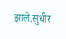झाले.सुधीर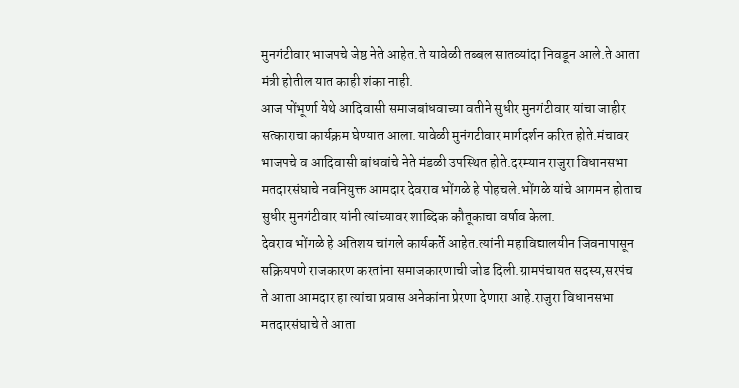मुनगंटीवार भाजपचे जेष्ठ नेते आहेत.ते यावेळी तब्बल सातव्यांदा निवडून आले.ते आता मंत्री होतील यात काही शंका नाही.
आज पोंभूर्णा येथे आदिवासी समाजबांधवाच्या वतीने सुधीर मुनगंटीवार यांचा जाहीर सत्काराचा कार्यक्रम घेण्यात आला.यावेळी मुनंगटीवार मार्गदर्शन करित होते.मंचावर भाजपचे व आदिवासी बांधवांचे नेते मंडळी उपस्थित होते.दरम्यान राजुरा विधानसभा मतदारसंघाचे नवनियुक्त आमदार देवराव भोंगळे हे पोहचले.भोंगळे यांचे आगमन होताच सुधीर मुनगंटीवार यांनी त्यांच्यावर शाब्दिक कौतूकाचा वर्षाव केला.
देवराव भोंगळे हे अतिशय चांगले कार्यकर्ते आहेत.त्यांनी महाविद्यालयीन जिवनापासून सक्रियपणे राजकारण करतांना समाजकारणाची जोड दिली.ग्रामपंचायत सदस्य,सरपंच ते आता आमदार हा त्यांचा प्रवास अनेकांना प्रेरणा देणारा आहे.राजुरा विधानसभा मतदारसंघाचे ते आता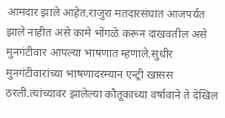आमदार झाले आहेत.राजुरा मतदारसंघात आजपर्यत झाले नाहीत असे कामे भोंगळे करून दाखवतील असे मुनगंटीवार आपल्या भाषणात म्हणाले.सुधीर मुनगंटीवारांच्या भाषणादरम्यान एन्ट्री खासस ठरली.त्यांच्यावर झालेल्या कौतूकाच्या वर्षावाने ते देखिल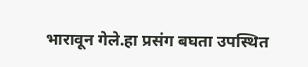भारावून गेले.हा प्रसंग बघता उपस्थित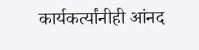कार्यकर्त्यांनीही आंनद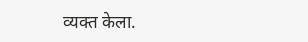व्यक्त केला.